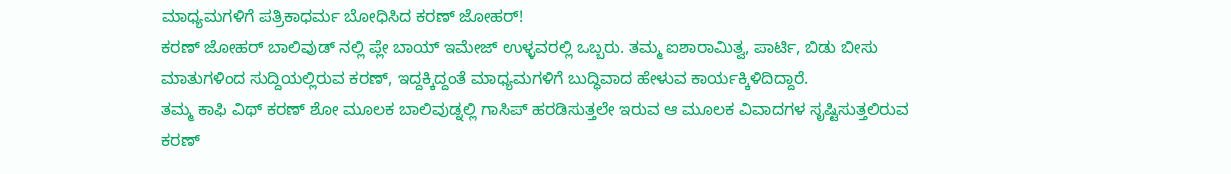ಮಾಧ್ಯಮಗಳಿಗೆ ಪತ್ರಿಕಾಧರ್ಮ ಬೋಧಿಸಿದ ಕರಣ್ ಜೋಹರ್!
ಕರಣ್ ಜೋಹರ್ ಬಾಲಿವುಡ್ ನಲ್ಲಿ ಪ್ಲೇ ಬಾಯ್ ಇಮೇಜ್ ಉಳ್ಳವರಲ್ಲಿ ಒಬ್ಬರು. ತಮ್ಮ ಐಶಾರಾಮಿತ್ವ, ಪಾರ್ಟಿ, ಬಿಡು ಬೀಸು ಮಾತುಗಳಿಂದ ಸುದ್ದಿಯಲ್ಲಿರುವ ಕರಣ್, ಇದ್ದಕ್ಕಿದ್ದಂತೆ ಮಾಧ್ಯಮಗಳಿಗೆ ಬುದ್ಧಿವಾದ ಹೇಳುವ ಕಾರ್ಯಕ್ಕಿಳಿದಿದ್ದಾರೆ.
ತಮ್ಮ ಕಾಫಿ ವಿಥ್ ಕರಣ್ ಶೋ ಮೂಲಕ ಬಾಲಿವುಡ್ನಲ್ಲಿ ಗಾಸಿಪ್ ಹರಡಿಸುತ್ತಲೇ ಇರುವ ಆ ಮೂಲಕ ವಿವಾದಗಳ ಸೃಷ್ಟಿಸುತ್ತಲಿರುವ ಕರಣ್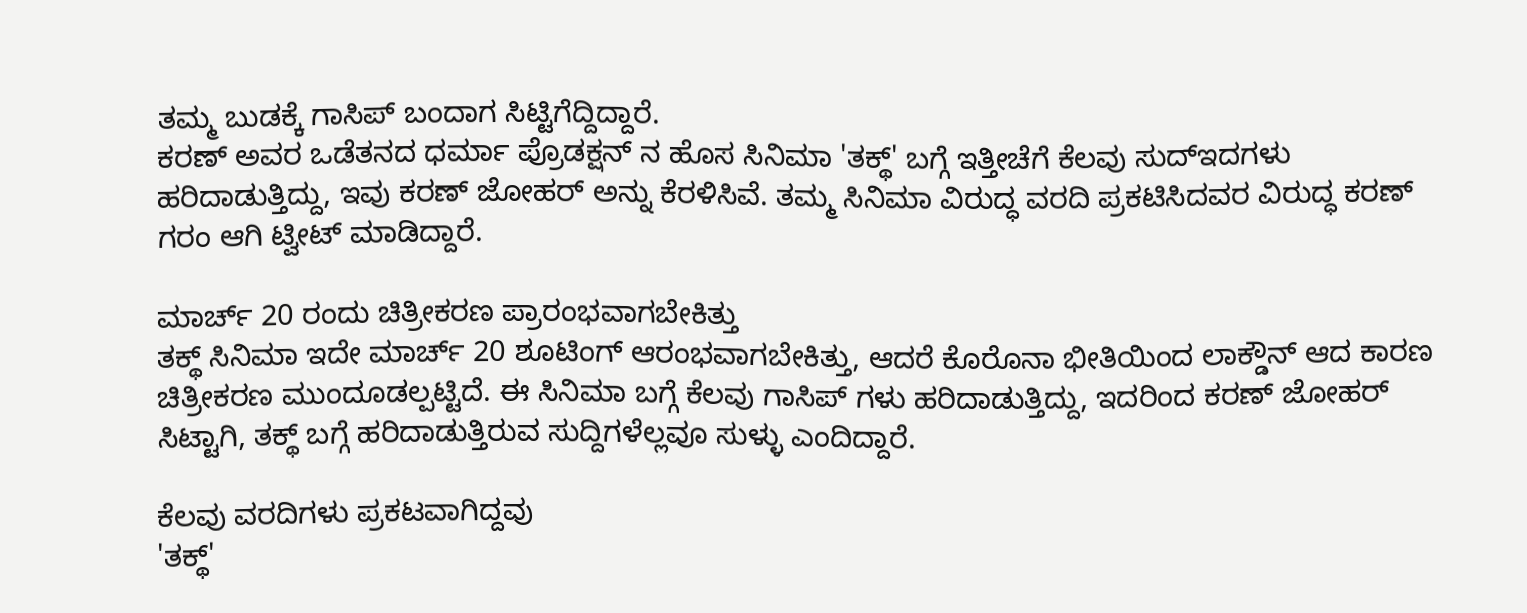ತಮ್ಮ ಬುಡಕ್ಕೆ ಗಾಸಿಪ್ ಬಂದಾಗ ಸಿಟ್ಟಿಗೆದ್ದಿದ್ದಾರೆ.
ಕರಣ್ ಅವರ ಒಡೆತನದ ಧರ್ಮಾ ಪ್ರೊಡಕ್ಷನ್ ನ ಹೊಸ ಸಿನಿಮಾ 'ತಕ್ಥ್' ಬಗ್ಗೆ ಇತ್ತೀಚೆಗೆ ಕೆಲವು ಸುದ್ಇದಗಳು ಹರಿದಾಡುತ್ತಿದ್ದು, ಇವು ಕರಣ್ ಜೋಹರ್ ಅನ್ನು ಕೆರಳಿಸಿವೆ. ತಮ್ಮ ಸಿನಿಮಾ ವಿರುದ್ಧ ವರದಿ ಪ್ರಕಟಿಸಿದವರ ವಿರುದ್ಧ ಕರಣ್ ಗರಂ ಆಗಿ ಟ್ವೀಟ್ ಮಾಡಿದ್ದಾರೆ.

ಮಾರ್ಚ್ 20 ರಂದು ಚಿತ್ರೀಕರಣ ಪ್ರಾರಂಭವಾಗಬೇಕಿತ್ತು
ತಕ್ಥ್ ಸಿನಿಮಾ ಇದೇ ಮಾರ್ಚ್ 20 ಶೂಟಿಂಗ್ ಆರಂಭವಾಗಬೇಕಿತ್ತು, ಆದರೆ ಕೊರೊನಾ ಭೀತಿಯಿಂದ ಲಾಕ್ಡೌನ್ ಆದ ಕಾರಣ ಚಿತ್ರೀಕರಣ ಮುಂದೂಡಲ್ಪಟ್ಟಿದೆ. ಈ ಸಿನಿಮಾ ಬಗ್ಗೆ ಕೆಲವು ಗಾಸಿಪ್ ಗಳು ಹರಿದಾಡುತ್ತಿದ್ದು, ಇದರಿಂದ ಕರಣ್ ಜೋಹರ್ ಸಿಟ್ಟಾಗಿ, ತಕ್ಥ್ ಬಗ್ಗೆ ಹರಿದಾಡುತ್ತಿರುವ ಸುದ್ದಿಗಳೆಲ್ಲವೂ ಸುಳ್ಳು ಎಂದಿದ್ದಾರೆ.

ಕೆಲವು ವರದಿಗಳು ಪ್ರಕಟವಾಗಿದ್ದವು
'ತಕ್ಥ್'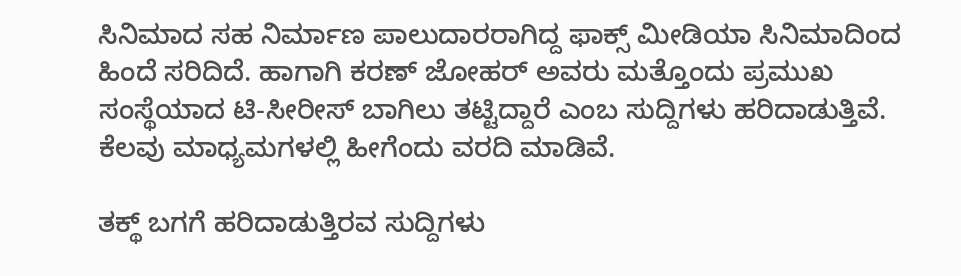ಸಿನಿಮಾದ ಸಹ ನಿರ್ಮಾಣ ಪಾಲುದಾರರಾಗಿದ್ದ ಫಾಕ್ಸ್ ಮೀಡಿಯಾ ಸಿನಿಮಾದಿಂದ ಹಿಂದೆ ಸರಿದಿದೆ. ಹಾಗಾಗಿ ಕರಣ್ ಜೋಹರ್ ಅವರು ಮತ್ತೊಂದು ಪ್ರಮುಖ ಸಂಸ್ಥೆಯಾದ ಟಿ-ಸೀರೀಸ್ ಬಾಗಿಲು ತಟ್ಟಿದ್ದಾರೆ ಎಂಬ ಸುದ್ದಿಗಳು ಹರಿದಾಡುತ್ತಿವೆ. ಕೆಲವು ಮಾಧ್ಯಮಗಳಲ್ಲಿ ಹೀಗೆಂದು ವರದಿ ಮಾಡಿವೆ.

ತಕ್ಥ್ ಬಗಗೆ ಹರಿದಾಡುತ್ತಿರವ ಸುದ್ದಿಗಳು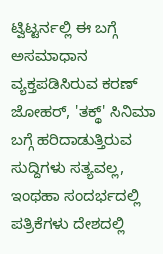ಟ್ವಿಟ್ಟರ್ನಲ್ಲಿ ಈ ಬಗ್ಗೆ ಅಸಮಾಧಾನ ವ್ಯಕ್ತಪಡಿಸಿರುವ ಕರಣ್ ಜೋಹರ್, 'ತಕ್ಥ್' ಸಿನಿಮಾ ಬಗ್ಗೆ ಹರಿದಾಡುತ್ತಿರುವ ಸುದ್ದಿಗಳು ಸತ್ಯವಲ್ಲ, ಇಂಥಹಾ ಸಂದರ್ಭದಲ್ಲಿ ಪತ್ರಿಕೆಗಳು ದೇಶದಲ್ಲಿ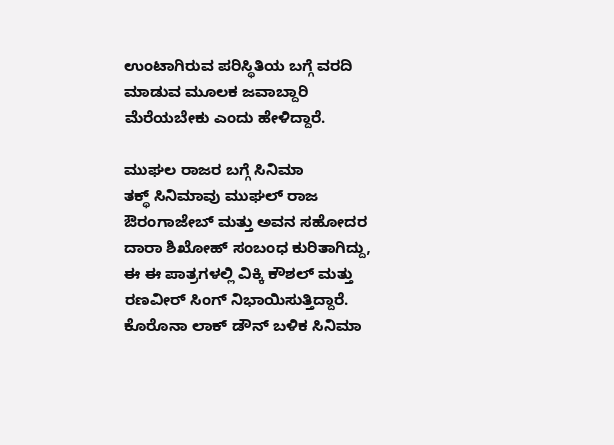ಉಂಟಾಗಿರುವ ಪರಿಸ್ಥಿತಿಯ ಬಗ್ಗೆ ವರದಿ ಮಾಡುವ ಮೂಲಕ ಜವಾಬ್ದಾರಿ ಮೆರೆಯಬೇಕು ಎಂದು ಹೇಳಿದ್ದಾರೆ.

ಮುಘಲ ರಾಜರ ಬಗ್ಗೆ ಸಿನಿಮಾ
ತಕ್ಥ್ ಸಿನಿಮಾವು ಮುಘಲ್ ರಾಜ ಔರಂಗಾಜೇಬ್ ಮತ್ತು ಅವನ ಸಹೋದರ ದಾರಾ ಶಿಖೋಹ್ ಸಂಬಂಧ ಕುರಿತಾಗಿದ್ದು, ಈ ಈ ಪಾತ್ರಗಳಲ್ಲಿ ವಿಕ್ಕಿ ಕೌಶಲ್ ಮತ್ತು ರಣವೀರ್ ಸಿಂಗ್ ನಿಭಾಯಿಸುತ್ತಿದ್ದಾರೆ. ಕೊರೊನಾ ಲಾಕ್ ಡೌನ್ ಬಳಿಕ ಸಿನಿಮಾ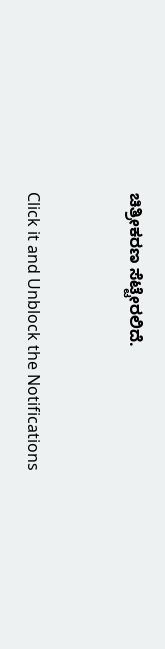ಚಿತ್ರೀಕರಣ ಸೆಟ್ಟೇರಲಿದೆ.


Click it and Unblock the Notifications